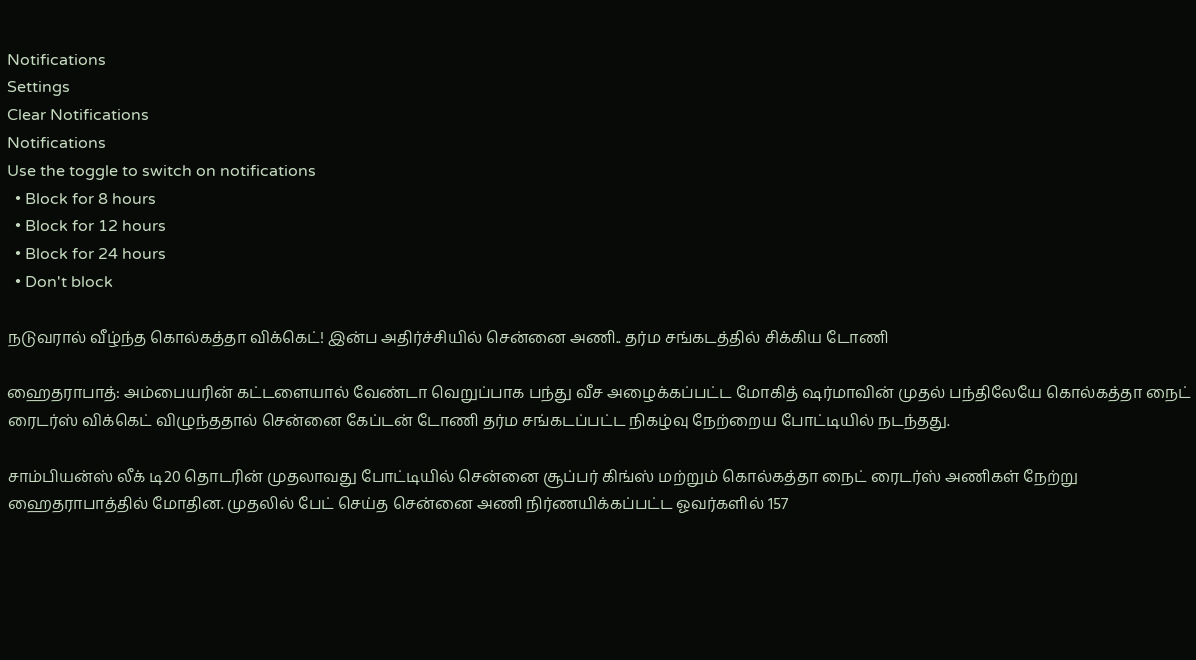Notifications
Settings
Clear Notifications
Notifications
Use the toggle to switch on notifications
  • Block for 8 hours
  • Block for 12 hours
  • Block for 24 hours
  • Don't block

நடுவரால் வீழ்ந்த கொல்கத்தா விக்கெட்! இன்ப அதிர்ச்சியில் சென்னை அணி.. தர்ம சங்கடத்தில் சிக்கிய டோணி

ஹைதராபாத்: அம்பையரின் கட்டளையால் வேண்டா வெறுப்பாக பந்து வீச அழைக்கப்பட்ட மோகித் ஷர்மாவின் முதல் பந்திலேயே கொல்கத்தா நைட் ரைடர்ஸ் விக்கெட் விழுந்ததால் சென்னை கேப்டன் டோணி தர்ம சங்கடப்பட்ட நிகழ்வு நேற்றைய போட்டியில் நடந்தது.

சாம்பியன்ஸ் லீக் டி20 தொடரின் முதலாவது போட்டியில் சென்னை சூப்பர் கிங்ஸ் மற்றும் கொல்கத்தா நைட் ரைடர்ஸ் அணிகள் நேற்று ஹைதராபாத்தில் மோதின. முதலில் பேட் செய்த சென்னை அணி நிர்ணயிக்கப்பட்ட ஓவர்களில் 157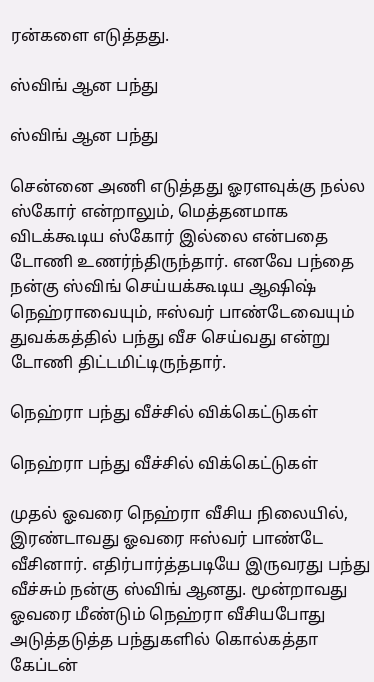ரன்களை எடுத்தது.

ஸ்விங் ஆன பந்து

ஸ்விங் ஆன பந்து

சென்னை அணி எடுத்தது ஓரளவுக்கு நல்ல ஸ்கோர் என்றாலும், மெத்தனமாக விடக்கூடிய ஸ்கோர் இல்லை என்பதை டோணி உணர்ந்திருந்தார். எனவே பந்தை நன்கு ஸ்விங் செய்யக்கூடிய ஆஷிஷ் நெஹ்ராவையும், ஈஸ்வர் பாண்டேவையும் துவக்கத்தில் பந்து வீச செய்வது என்று டோணி திட்டமிட்டிருந்தார்.

நெஹ்ரா பந்து வீச்சில் விக்கெட்டுகள்

நெஹ்ரா பந்து வீச்சில் விக்கெட்டுகள்

முதல் ஓவரை நெஹ்ரா வீசிய நிலையில், இரண்டாவது ஓவரை ஈஸ்வர் பாண்டே வீசினார். எதிர்பார்த்தபடியே இருவரது பந்து வீச்சும் நன்கு ஸ்விங் ஆனது. மூன்றாவது ஓவரை மீண்டும் நெஹ்ரா வீசியபோது அடுத்தடுத்த பந்துகளில் கொல்கத்தா கேப்டன்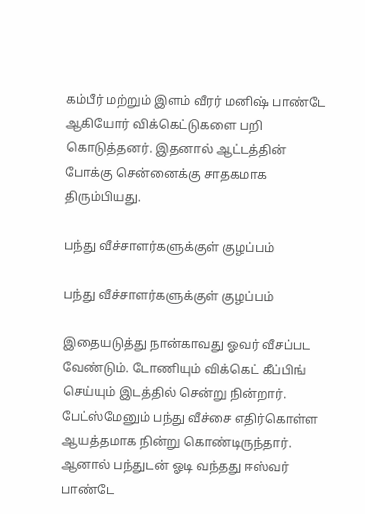கம்பீர் மற்றும் இளம் வீரர் மனிஷ் பாண்டே ஆகியோர் விக்கெட்டுகளை பறி கொடுத்தனர். இதனால் ஆட்டத்தின் போக்கு சென்னைக்கு சாதகமாக திரும்பியது.

பந்து வீச்சாளர்களுக்குள் குழப்பம்

பந்து வீச்சாளர்களுக்குள் குழப்பம்

இதையடுத்து நான்காவது ஓவர் வீசப்பட வேண்டும். டோணியும் விக்கெட் கீப்பிங் செய்யும் இடத்தில் சென்று நின்றார். பேட்ஸ்மேனும் பந்து வீச்சை எதிர்கொள்ள ஆயத்தமாக நின்று கொண்டிருந்தார். ஆனால் பந்துடன் ஓடி வந்தது ஈஸ்வர் பாண்டே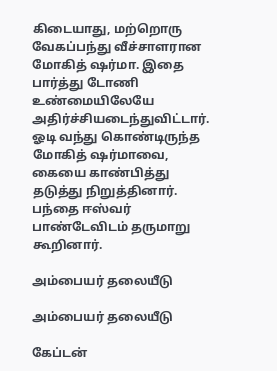கிடையாது, மற்றொரு வேகப்பந்து வீச்சாளரான மோகித் ஷர்மா. இதை பார்த்து டோணி உண்மையிலேயே அதிர்ச்சியடைந்துவிட்டார். ஓடி வந்து கொண்டிருந்த மோகித் ஷர்மாவை, கையை காண்பித்து தடுத்து நிறுத்தினார். பந்தை ஈஸ்வர் பாண்டேவிடம் தருமாறு கூறினார்.

அம்பையர் தலையீடு

அம்பையர் தலையீடு

கேப்டன்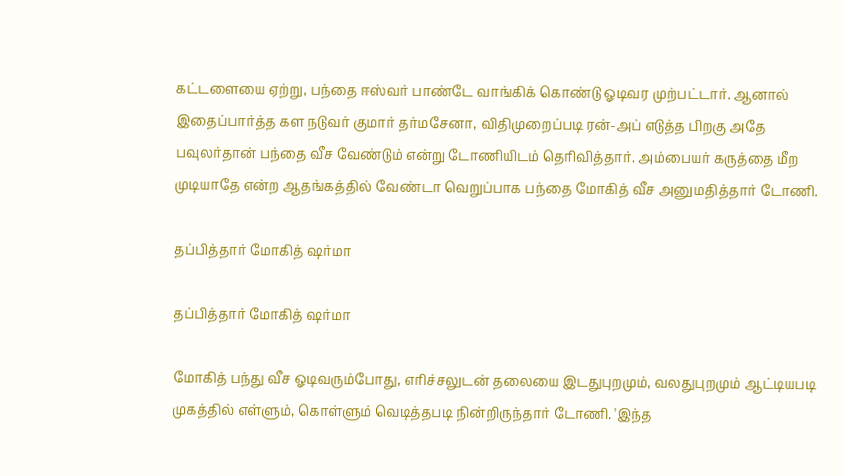கட்டளையை ஏற்று, பந்தை ஈஸ்வர் பாண்டே வாங்கிக் கொண்டு ஓடிவர முற்பட்டார். ஆனால் இதைப்பார்த்த கள நடுவர் குமார் தர்மசேனா, விதிமுறைப்படி ரன்-அப் எடுத்த பிறகு அதே பவுலர்தான் பந்தை வீச வேண்டும் என்று டோணியிடம் தெரிவித்தார். அம்பையர் கருத்தை மீற முடியாதே என்ற ஆதங்கத்தில் வேண்டா வெறுப்பாக பந்தை மோகித் வீச அனுமதித்தார் டோணி.

தப்பித்தார் மோகித் ஷர்மா

தப்பித்தார் மோகித் ஷர்மா

மோகித் பந்து வீச ஓடிவரும்போது, எரிச்சலுடன் தலையை இடதுபுறமும், வலதுபுறமும் ஆட்டியபடி முகத்தில் எள்ளும், கொள்ளும் வெடித்தபடி நின்றிருந்தார் டோணி. 'இந்த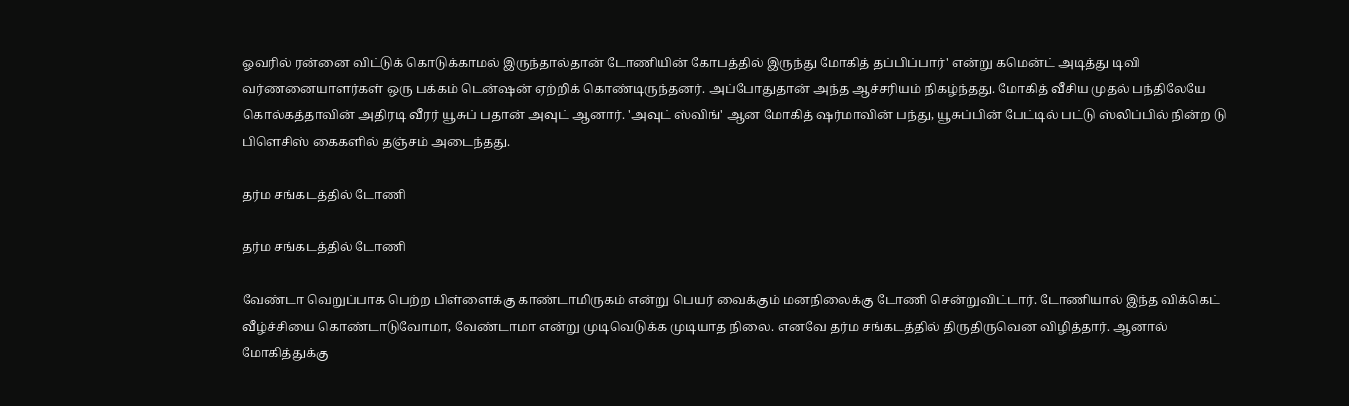ஓவரில் ரன்னை விட்டுக் கொடுக்காமல் இருந்தால்தான் டோணியின் கோபத்தில் இருந்து மோகித் தப்பிப்பார்' என்று கமென்ட் அடித்து டிவி வர்ணனையாளர்கள் ஒரு பக்கம் டென்ஷன் ஏற்றிக் கொண்டிருந்தனர். அப்போதுதான் அந்த ஆச்சரியம் நிகழ்ந்தது. மோகித் வீசிய முதல் பந்திலேயே கொல்கத்தாவின் அதிரடி வீரர் யூசுப் பதான் அவுட் ஆனார். 'அவுட் ஸ்விங்' ஆன மோகித் ஷர்மாவின் பந்து, யூசுப்பின் பேட்டில் பட்டு ஸ்லிப்பில் நின்ற டு பிளெசிஸ் கைகளில் தஞ்சம் அடைந்தது.

தர்ம சங்கடத்தில் டோணி

தர்ம சங்கடத்தில் டோணி

வேண்டா வெறுப்பாக பெற்ற பிள்ளைக்கு காண்டாமிருகம் என்று பெயர் வைக்கும் மனநிலைக்கு டோணி சென்றுவிட்டார். டோணியால் இந்த விக்கெட் வீழ்ச்சியை கொண்டாடுவோமா, வேண்டாமா என்று முடிவெடுக்க முடியாத நிலை. எனவே தர்ம சங்கடத்தில் திருதிருவென விழித்தார். ஆனால் மோகித்துக்கு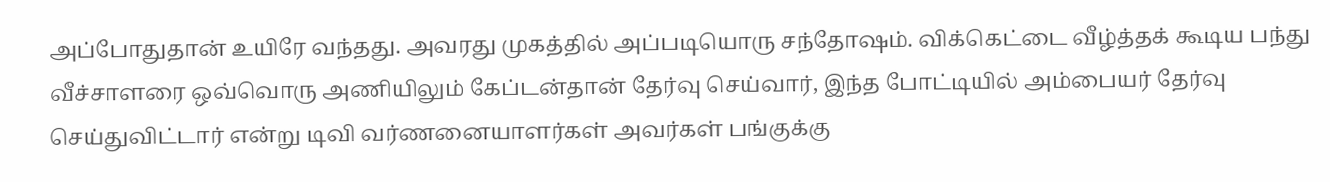அப்போதுதான் உயிரே வந்தது. அவரது முகத்தில் அப்படியொரு சந்தோஷம். விக்கெட்டை வீழ்த்தக் கூடிய பந்து வீச்சாளரை ஒவ்வொரு அணியிலும் கேப்டன்தான் தேர்வு செய்வார், இந்த போட்டியில் அம்பையர் தேர்வு செய்துவிட்டார் என்று டிவி வர்ணனையாளர்கள் அவர்கள் பங்குக்கு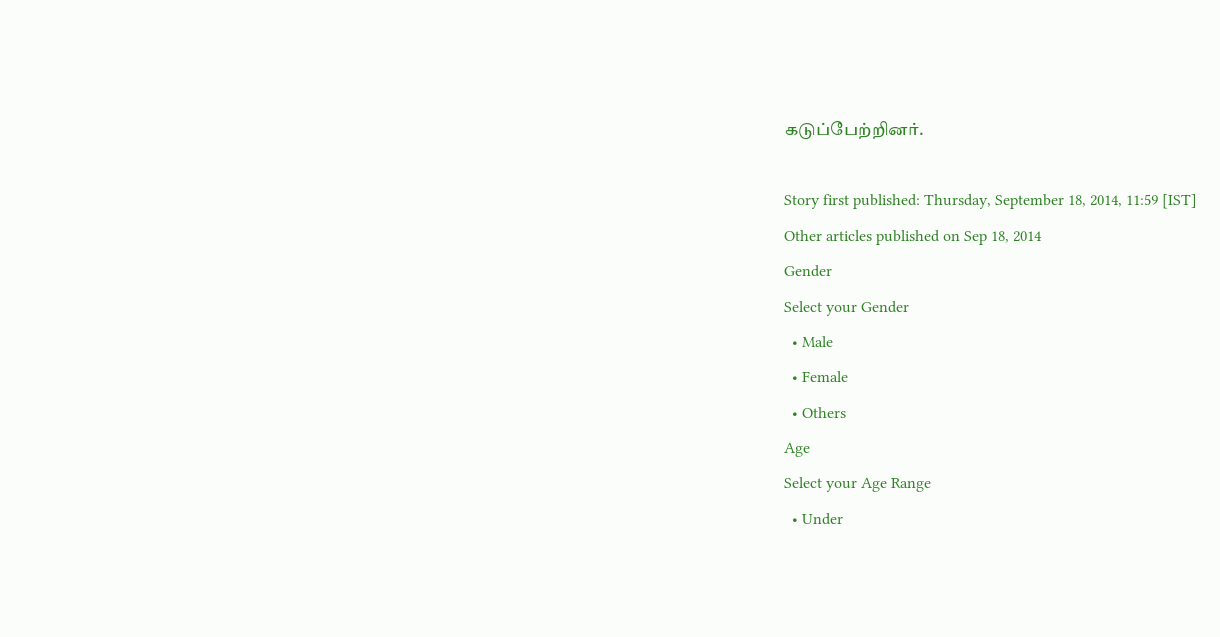கடுப்பேற்றினர்.

Story first published: Thursday, September 18, 2014, 11:59 [IST]
Other articles published on Sep 18, 2014
Gender
Select your Gender
  • Male
  • Female
  • Others
Age
Select your Age Range
  • Under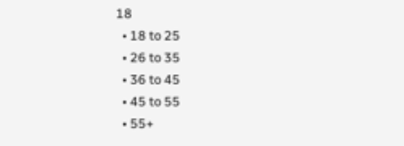18
  • 18 to 25
  • 26 to 35
  • 36 to 45
  • 45 to 55
  • 55+